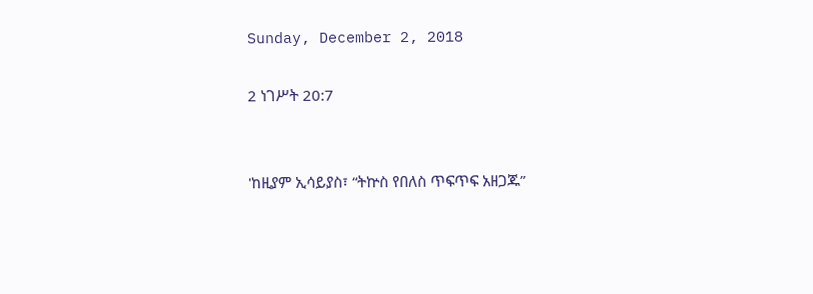Sunday, December 2, 2018

2 ነገሥት 20:7


'ከዚያም ኢሳይያስ፣ “ትኵስ የበለስ ጥፍጥፍ አዘጋጁ”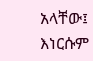አላቸው፤ እነርሱም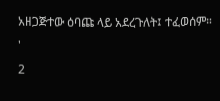አዘጋጅተው ዕባጩ ላይ አደረጉለት፤ ተፈወሰም። '
2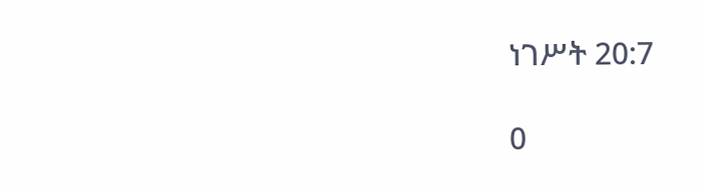ነገሥት 20:7

0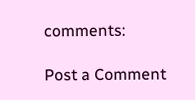comments:

Post a Comment